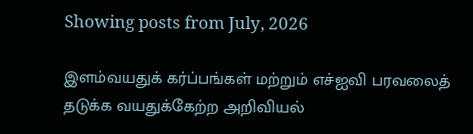Showing posts from July, 2026

இளம்வயதுக் கர்ப்பங்கள் மற்றும் எச்ஐவி பரவலைத் தடுக்க வயதுக்கேற்ற அறிவியல்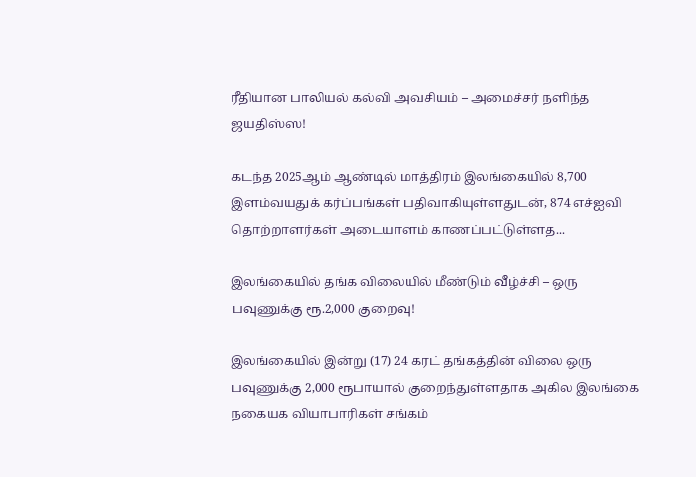ரீதியான பாலியல் கல்வி அவசியம் – அமைச்சர் நளிந்த ஜயதிஸ்ஸ!

கடந்த 2025ஆம் ஆண்டில் மாத்திரம் இலங்கையில் 8,700 இளம்வயதுக் கர்ப்பங்கள் பதிவாகியுள்ளதுடன், 874 எச்ஐவி தொற்றாளர்கள் அடையாளம் காணப்பட்டுள்ளத...

இலங்கையில் தங்க விலையில் மீண்டும் வீழ்ச்சி – ஒரு பவுணுக்கு ரூ.2,000 குறைவு!

இலங்கையில் இன்று (17) 24 கரட் தங்கத்தின் விலை ஒரு பவுணுக்கு 2,000 ரூபாயால் குறைந்துள்ளதாக அகில இலங்கை நகையக வியாபாரிகள் சங்கம்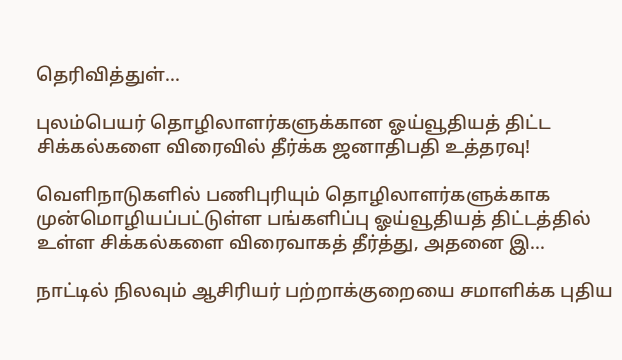தெரிவித்துள்...

புலம்பெயர் தொழிலாளர்களுக்கான ஓய்வூதியத் திட்ட சிக்கல்களை விரைவில் தீர்க்க ஜனாதிபதி உத்தரவு!

வெளிநாடுகளில் பணிபுரியும் தொழிலாளர்களுக்காக முன்மொழியப்பட்டுள்ள பங்களிப்பு ஓய்வூதியத் திட்டத்தில் உள்ள சிக்கல்களை விரைவாகத் தீர்த்து, அதனை இ...

நாட்டில் நிலவும் ஆசிரியர் பற்றாக்குறையை சமாளிக்க புதிய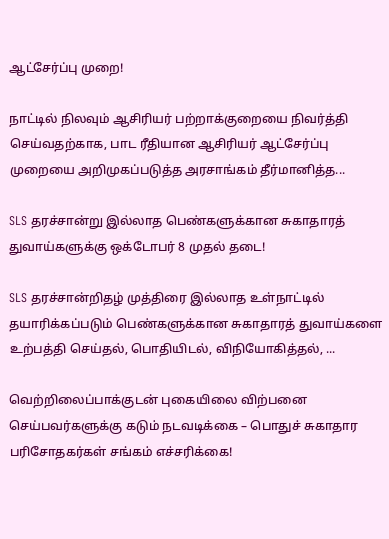ஆட்சேர்ப்பு முறை!

நாட்டில் நிலவும் ஆசிரியர் பற்றாக்குறையை நிவர்த்தி செய்வதற்காக, பாட ரீதியான ஆசிரியர் ஆட்சேர்ப்பு முறையை அறிமுகப்படுத்த அரசாங்கம் தீர்மானித்த...

SLS தரச்சான்று இல்லாத பெண்களுக்கான சுகாதாரத் துவாய்களுக்கு ஒக்டோபர் 8 முதல் தடை!

SLS தரச்சான்றிதழ் முத்திரை இல்லாத உள்நாட்டில் தயாரிக்கப்படும் பெண்களுக்கான சுகாதாரத் துவாய்களை உற்பத்தி செய்தல், பொதியிடல், விநியோகித்தல், ...

வெற்றிலைப்பாக்குடன் புகையிலை விற்பனை செய்பவர்களுக்கு கடும் நடவடிக்கை – பொதுச் சுகாதார பரிசோதகர்கள் சங்கம் எச்சரிக்கை!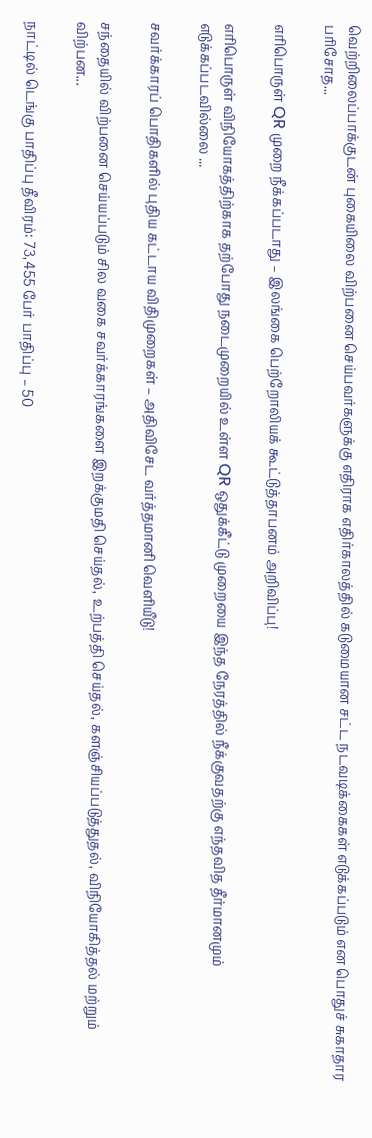வெற்றிலைப்பாக்குடன் புகையிலை விற்பனை செய்பவர்களுக்கு எதிராக எதிர்காலத்தில் கடுமையான சட்ட நடவடிக்கைகள் எடுக்கப்படும் என பொதுச் சுகாதார பரிசோத...

எரிபொருள் QR முறை நீக்கப்படாது – இலங்கை பெற்றோலியக் கூட்டுத்தாபனம் அறிவிப்பு!

எரிபொருள் விநியோகத்திற்காக தற்போது நடைமுறையில் உள்ள QR ஒதுக்கீட்டு முறையை இந்த நேரத்தில் நீக்குவதற்கு எந்தவித தீர்மானமும் எடுக்கப்படவில்லை ...

சவர்க்காரப் பொதிகளில் புதிய கட்டாய விதிமுறைகள் – அதிவிசேட வர்த்தமானி வெளியீடு!

சந்தையில் விற்பனை செய்யப்படும் சில வகை சவர்க்காரங்களை இறக்குமதி செய்தல், உற்பத்தி செய்தல், களஞ்சியப்படுத்துதல், விநியோகித்தல் மற்றும் விற்பன...

நாட்டில் டெங்கு பாதிப்பு தீவிரம்: 73,455 பேர் பாதிப்பு – 50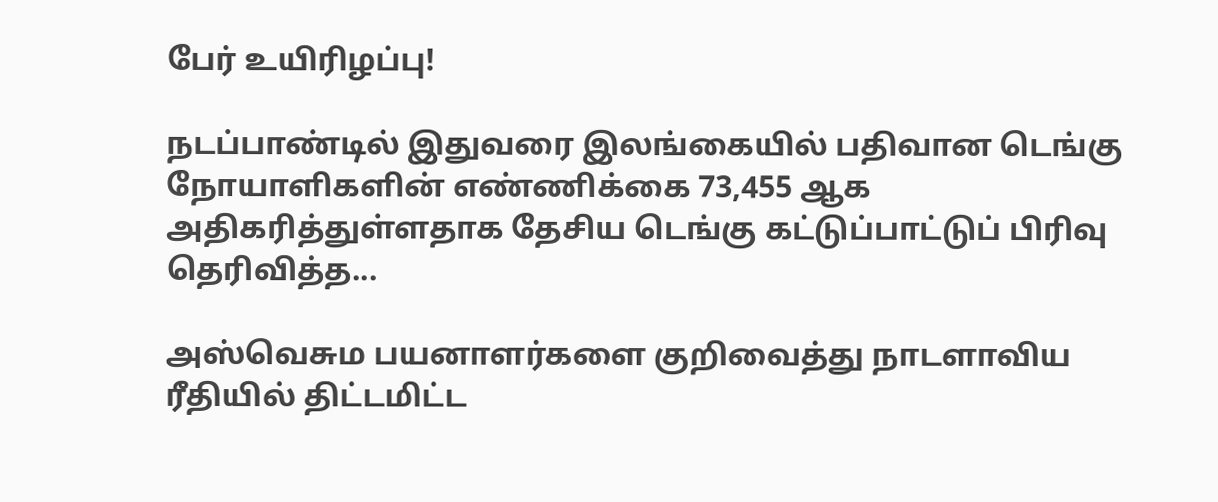பேர் உயிரிழப்பு!

நடப்பாண்டில் இதுவரை இலங்கையில் பதிவான டெங்கு நோயாளிகளின் எண்ணிக்கை 73,455 ஆக அதிகரித்துள்ளதாக தேசிய டெங்கு கட்டுப்பாட்டுப் பிரிவு தெரிவித்த...

அஸ்வெசும பயனாளர்களை குறிவைத்து நாடளாவிய ரீதியில் திட்டமிட்ட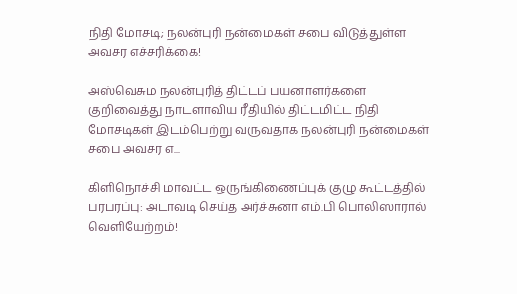நிதி மோசடி; நலன்புரி நன்மைகள் சபை விடுத்துள்ள அவசர எச்சரிக்கை!

அஸ்வெசும நலன்புரித் திட்டப் பயனாளர்களை குறிவைத்து நாடளாவிய ரீதியில் திட்டமிட்ட நிதி மோசடிகள் இடம்பெற்று வருவதாக நலன்புரி நன்மைகள் சபை அவசர எ...

கிளிநொச்சி மாவட்ட ஒருங்கிணைப்புக் குழு கூட்டத்தில் பரபரப்பு: அடாவடி செய்த அர்ச்சுனா எம்.பி பொலிஸாரால் வெளியேற்றம்!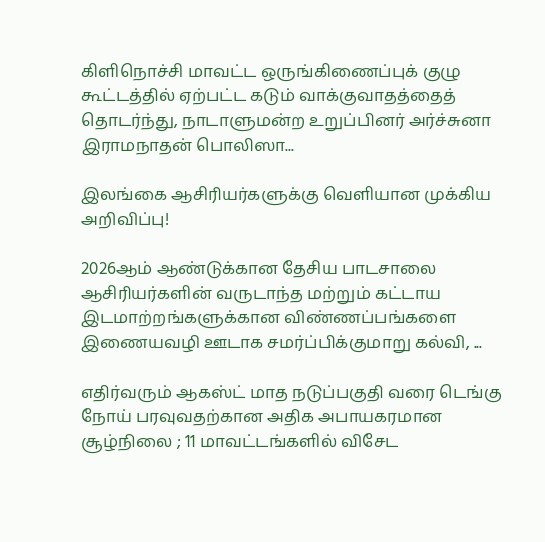கிளிநொச்சி மாவட்ட ஒருங்கிணைப்புக் குழு கூட்டத்தில் ஏற்பட்ட கடும் வாக்குவாதத்தைத் தொடர்ந்து, நாடாளுமன்ற உறுப்பினர் அர்ச்சுனா இராமநாதன் பொலிஸா...

இலங்கை ஆசிரியர்களுக்கு வெளியான முக்கிய அறிவிப்பு!

2026ஆம் ஆண்டுக்கான தேசிய பாடசாலை ஆசிரியர்களின் வருடாந்த மற்றும் கட்டாய இடமாற்றங்களுக்கான விண்ணப்பங்களை இணையவழி ஊடாக சமர்ப்பிக்குமாறு கல்வி, ...

எதிர்வரும் ஆகஸ்ட் மாத நடுப்பகுதி வரை டெங்கு நோய் பரவுவதற்கான அதிக அபாயகரமான சூழ்நிலை ; 11 மாவட்டங்களில் விசேட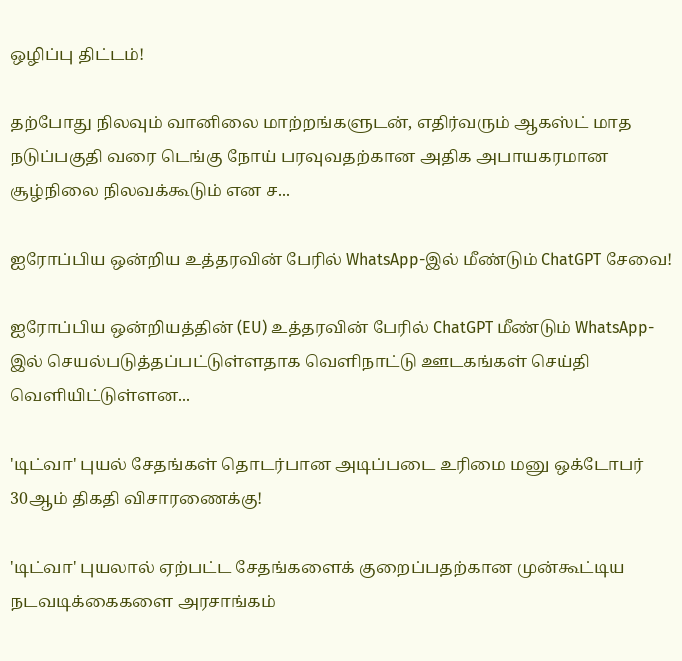ஒழிப்பு திட்டம்!

தற்போது நிலவும் வானிலை மாற்றங்களுடன், எதிர்வரும் ஆகஸ்ட் மாத நடுப்பகுதி வரை டெங்கு நோய் பரவுவதற்கான அதிக அபாயகரமான சூழ்நிலை நிலவக்கூடும் என ச...

ஐரோப்பிய ஒன்றிய உத்தரவின் பேரில் WhatsApp-இல் மீண்டும் ChatGPT சேவை!

ஐரோப்பிய ஒன்றியத்தின் (EU) உத்தரவின் பேரில் ChatGPT மீண்டும் WhatsApp-இல் செயல்படுத்தப்பட்டுள்ளதாக வெளிநாட்டு ஊடகங்கள் செய்தி வெளியிட்டுள்ளன...

'டிட்வா' புயல் சேதங்கள் தொடர்பான அடிப்படை உரிமை மனு ஒக்டோபர் 30ஆம் திகதி விசாரணைக்கு!

'டிட்வா' புயலால் ஏற்பட்ட சேதங்களைக் குறைப்பதற்கான முன்கூட்டிய நடவடிக்கைகளை அரசாங்கம்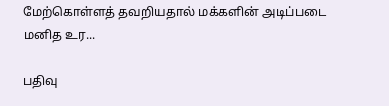மேற்கொள்ளத் தவறியதால் மக்களின் அடிப்படை மனித உர...

பதிவு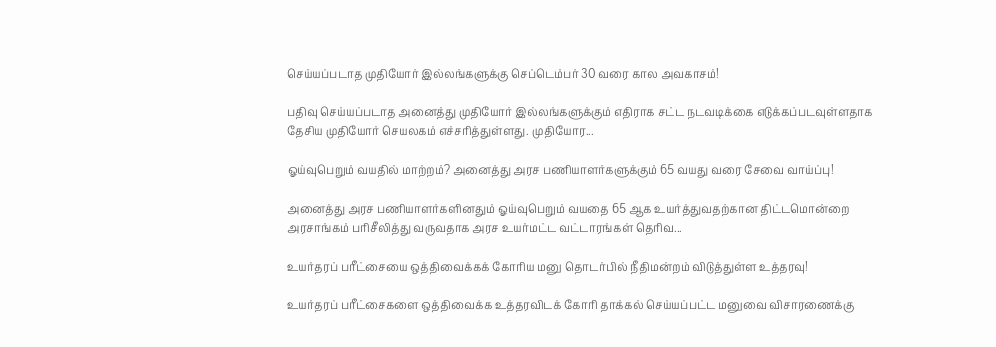செய்யப்படாத முதியோர் இல்லங்களுக்கு செப்டெம்பர் 30 வரை கால அவகாசம்!

பதிவு செய்யப்படாத அனைத்து முதியோர் இல்லங்களுக்கும் எதிராக சட்ட நடவடிக்கை எடுக்கப்படவுள்ளதாக தேசிய முதியோர் செயலகம் எச்சரித்துள்ளது. முதியோர...

ஓய்வுபெறும் வயதில் மாற்றம்? அனைத்து அரச பணியாளர்களுக்கும் 65 வயது வரை சேவை வாய்ப்பு!

அனைத்து அரச பணியாளர்களினதும் ஓய்வுபெறும் வயதை 65 ஆக உயர்த்துவதற்கான திட்டமொன்றை அரசாங்கம் பரிசீலித்து வருவதாக அரச உயர்மட்ட வட்டாரங்கள் தெரிவ...

உயர்தரப் பரீட்சையை ஒத்திவைக்கக் கோரிய மனு தொடர்பில் நீதிமன்றம் விடுத்துள்ள உத்தரவு!

உயர்தரப் பரீட்சைகளை ஒத்திவைக்க உத்தரவிடக் கோரி தாக்கல் செய்யப்பட்ட மனுவை விசாரணைக்கு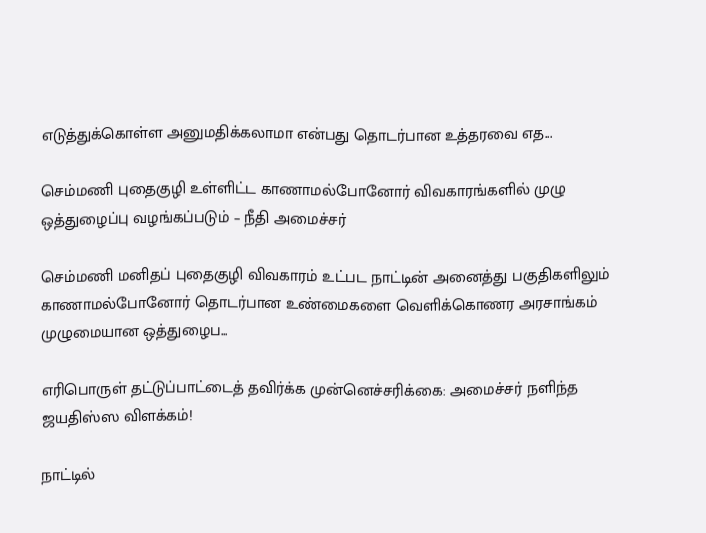எடுத்துக்கொள்ள அனுமதிக்கலாமா என்பது தொடர்பான உத்தரவை எத...

செம்மணி புதைகுழி உள்ளிட்ட காணாமல்போனோர் விவகாரங்களில் முழு ஒத்துழைப்பு வழங்கப்படும் – நீதி அமைச்சர்

செம்மணி மனிதப் புதைகுழி விவகாரம் உட்பட நாட்டின் அனைத்து பகுதிகளிலும் காணாமல்போனோர் தொடர்பான உண்மைகளை வெளிக்கொணர அரசாங்கம் முழுமையான ஒத்துழைப...

எரிபொருள் தட்டுப்பாட்டைத் தவிர்க்க முன்னெச்சரிக்கை: அமைச்சர் நளிந்த ஜயதிஸ்ஸ விளக்கம்!

நாட்டில்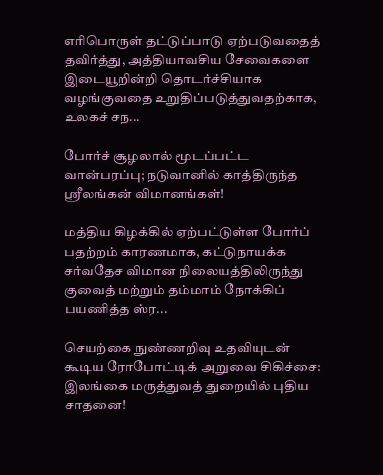எரிபொருள் தட்டுப்பாடு ஏற்படுவதைத் தவிர்த்து, அத்தியாவசிய சேவைகளை இடையூறின்றி தொடர்ச்சியாக வழங்குவதை உறுதிப்படுத்துவதற்காக, உலகச் சந...

போர்ச் சூழலால் மூடப்பட்ட வான்பரப்பு; நடுவானில் காத்திருந்த ஸ்ரீலங்கன் விமானங்கள்!

மத்திய கிழக்கில் ஏற்பட்டுள்ள போர்ப் பதற்றம் காரணமாக, கட்டுநாயக்க சர்வதேச விமான நிலையத்திலிருந்து குவைத் மற்றும் தம்மாம் நோக்கிப் பயணித்த ஸ்ர...

செயற்கை நுண்ணறிவு உதவியுடன் கூடிய ரோபோட்டிக் அறுவை சிகிச்சை: இலங்கை மருத்துவத் துறையில் புதிய சாதனை!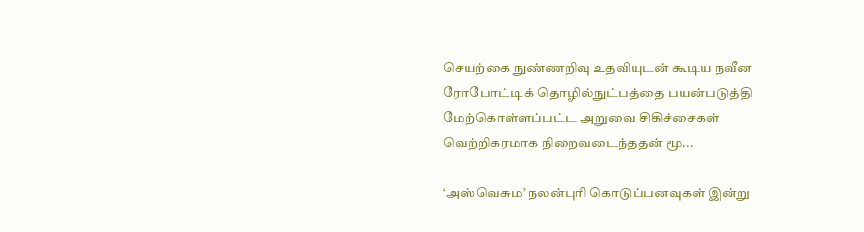செயற்கை நுண்ணறிவு உதவியுடன் கூடிய நவீன ரோபோட்டிக் தொழில்நுட்பத்தை பயன்படுத்தி மேற்கொள்ளப்பட்ட அறுவை சிகிச்சைகள் வெற்றிகரமாக நிறைவடைந்ததன் மூ...

‘அஸ்வெசும’ நலன்புரி கொடுப்பனவுகள் இன்று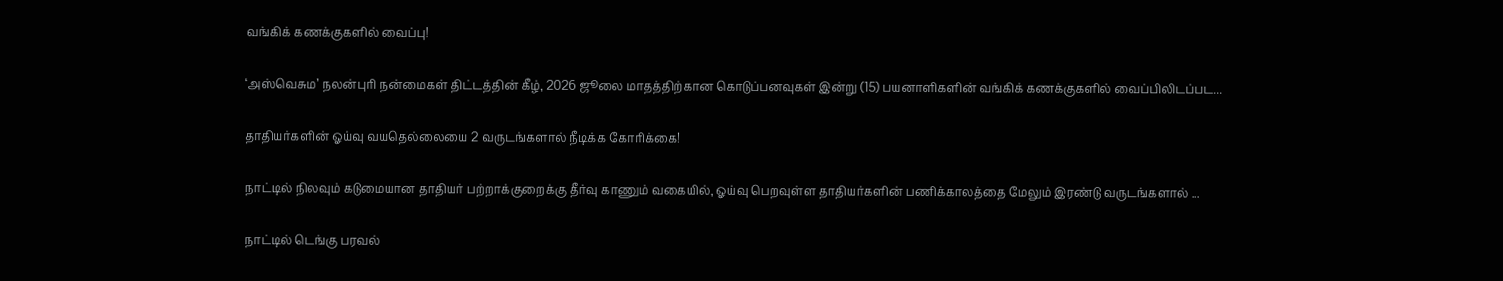வங்கிக் கணக்குகளில் வைப்பு!

‘அஸ்வெசும’ நலன்புரி நன்மைகள் திட்டத்தின் கீழ், 2026 ஜூலை மாதத்திற்கான கொடுப்பனவுகள் இன்று (15) பயனாளிகளின் வங்கிக் கணக்குகளில் வைப்பிலிடப்பட...

தாதியர்களின் ஓய்வு வயதெல்லையை 2 வருடங்களால் நீடிக்க கோரிக்கை!

நாட்டில் நிலவும் கடுமையான தாதியர் பற்றாக்குறைக்கு தீர்வு காணும் வகையில், ஓய்வு பெறவுள்ள தாதியர்களின் பணிக்காலத்தை மேலும் இரண்டு வருடங்களால் ...

நாட்டில் டெங்கு பரவல்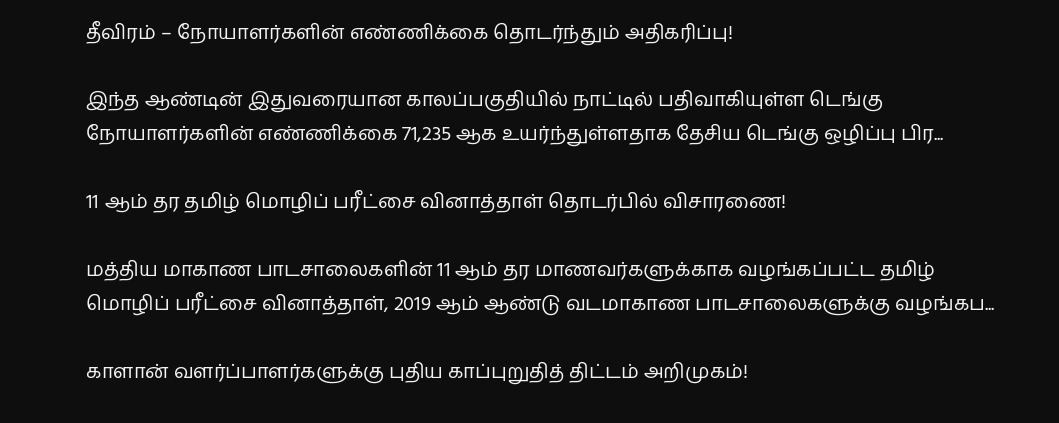தீவிரம் – நோயாளர்களின் எண்ணிக்கை தொடர்ந்தும் அதிகரிப்பு!

இந்த ஆண்டின் இதுவரையான காலப்பகுதியில் நாட்டில் பதிவாகியுள்ள டெங்கு நோயாளர்களின் எண்ணிக்கை 71,235 ஆக உயர்ந்துள்ளதாக தேசிய டெங்கு ஒழிப்பு பிர...

11 ஆம் தர தமிழ் மொழிப் பரீட்சை வினாத்தாள் தொடர்பில் விசாரணை!

மத்திய மாகாண பாடசாலைகளின் 11 ஆம் தர மாணவர்களுக்காக வழங்கப்பட்ட தமிழ் மொழிப் பரீட்சை வினாத்தாள், 2019 ஆம் ஆண்டு வடமாகாண பாடசாலைகளுக்கு வழங்கப...

காளான் வளர்ப்பாளர்களுக்கு புதிய காப்புறுதித் திட்டம் அறிமுகம்!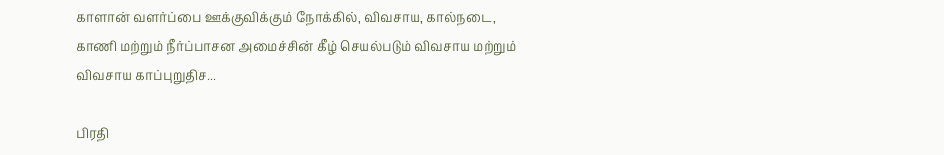காளான் வளர்ப்பை ஊக்குவிக்கும் நோக்கில், விவசாய, கால்நடை, காணி மற்றும் நீர்ப்பாசன அமைச்சின் கீழ் செயல்படும் விவசாய மற்றும் விவசாய காப்புறுதிச...

பிரதி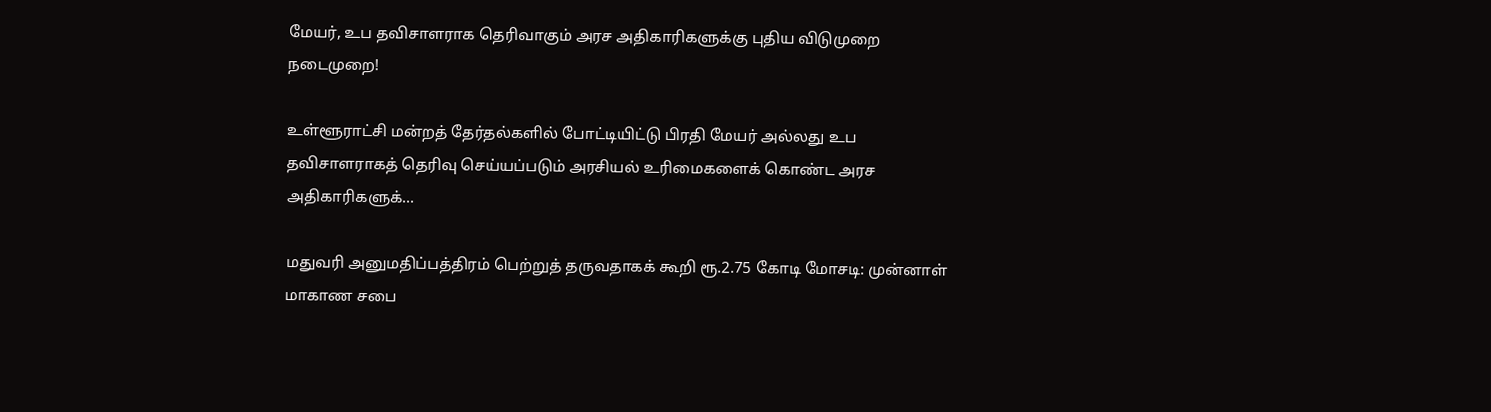மேயர், உப தவிசாளராக தெரிவாகும் அரச அதிகாரிகளுக்கு புதிய விடுமுறை நடைமுறை!

உள்ளூராட்சி மன்றத் தேர்தல்களில் போட்டியிட்டு பிரதி மேயர் அல்லது உப தவிசாளராகத் தெரிவு செய்யப்படும் அரசியல் உரிமைகளைக் கொண்ட அரச அதிகாரிகளுக்...

மதுவரி அனுமதிப்பத்திரம் பெற்றுத் தருவதாகக் கூறி ரூ.2.75 கோடி மோசடி: முன்னாள் மாகாண சபை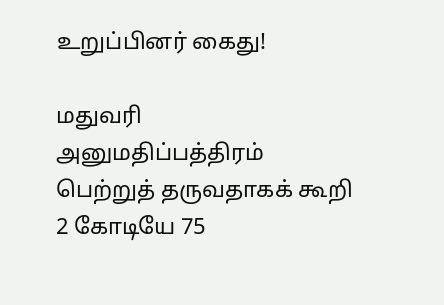உறுப்பினர் கைது!

மதுவரி அனுமதிப்பத்திரம் பெற்றுத் தருவதாகக் கூறி 2 கோடியே 75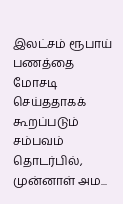இலட்சம் ரூபாய் பணத்தை மோசடி செய்ததாகக் கூறப்படும் சம்பவம் தொடர்பில், முன்னாள் அம...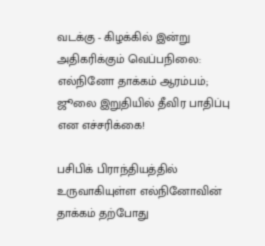வடக்கு - கிழக்கில் இன்று அதிகரிக்கும் வெப்பநிலை: எல்நினோ தாக்கம் ஆரம்பம்; ஜூலை இறுதியில் தீவிர பாதிப்பு என எச்சரிக்கை!

பசிபிக் பிராந்தியத்தில் உருவாகியுள்ள எல்நினோவின் தாக்கம் தற்போது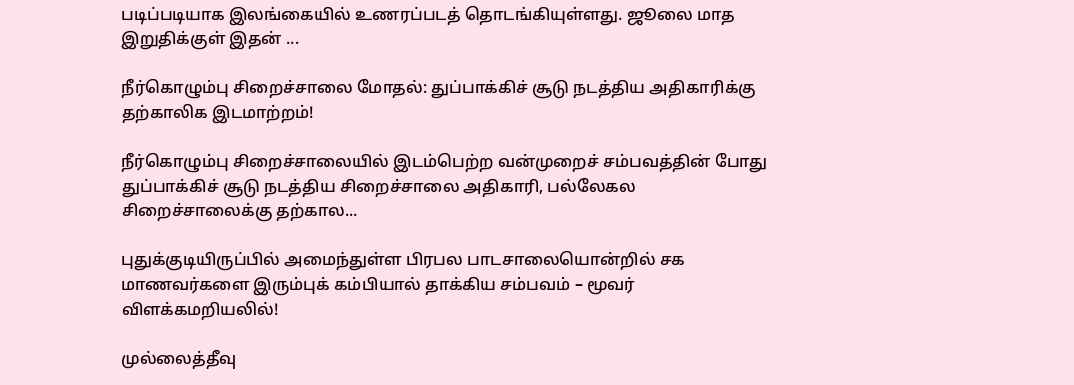படிப்படியாக இலங்கையில் உணரப்படத் தொடங்கியுள்ளது. ஜூலை மாத இறுதிக்குள் இதன் ...

நீர்கொழும்பு சிறைச்சாலை மோதல்: துப்பாக்கிச் சூடு நடத்திய அதிகாரிக்கு தற்காலிக இடமாற்றம்!

நீர்கொழும்பு சிறைச்சாலையில் இடம்பெற்ற வன்முறைச் சம்பவத்தின் போது துப்பாக்கிச் சூடு நடத்திய சிறைச்சாலை அதிகாரி, பல்லேகல சிறைச்சாலைக்கு தற்கால...

புதுக்குடியிருப்பில் அமைந்துள்ள பிரபல பாடசாலையொன்றில் சக மாணவர்களை இரும்புக் கம்பியால் தாக்கிய சம்பவம் – மூவர் விளக்கமறியலில்!

முல்லைத்தீவு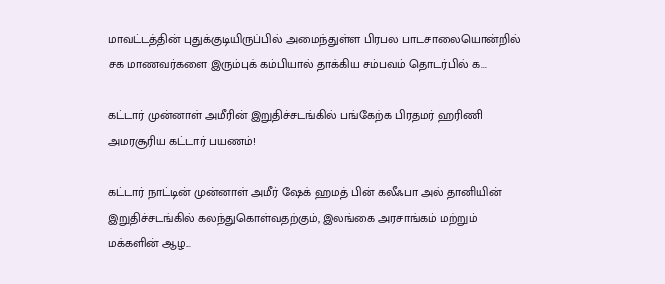மாவட்டத்தின் புதுக்குடியிருப்பில் அமைந்துள்ள பிரபல பாடசாலையொன்றில் சக மாணவர்களை இரும்புக் கம்பியால் தாக்கிய சம்பவம் தொடர்பில் க...

கட்டார் முன்னாள் அமீரின் இறுதிச்சடங்கில் பங்கேற்க பிரதமர் ஹரிணி அமரசூரிய கட்டார் பயணம்!

கட்டார் நாட்டின் முன்னாள் அமீர் ஷேக் ஹமத் பின் கலீஃபா அல் தானியின் இறுதிச்சடங்கில் கலந்துகொள்வதற்கும், இலங்கை அரசாங்கம் மற்றும் மக்களின் ஆழ...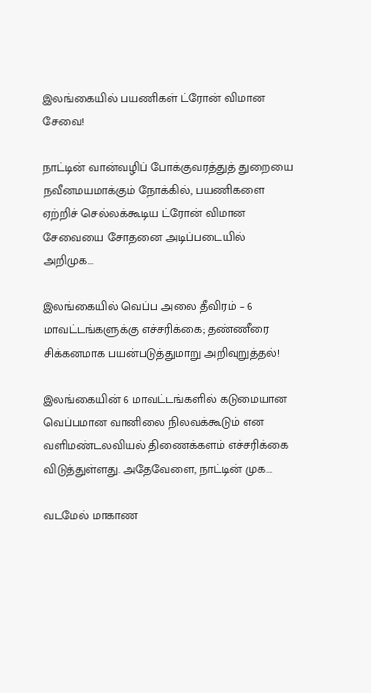இலங்கையில் பயணிகள் ட்ரோன் விமான சேவை!

நாட்டின் வான்வழிப் போக்குவரத்துத் துறையை நவீனமயமாக்கும் நோக்கில், பயணிகளை ஏற்றிச் செல்லக்கூடிய ட்ரோன் விமான சேவையை சோதனை அடிப்படையில் அறிமுக...

இலங்கையில் வெப்ப அலை தீவிரம் – 6 மாவட்டங்களுக்கு எச்சரிக்கை; தண்ணீரை சிக்கனமாக பயன்படுத்துமாறு அறிவுறுத்தல்!

இலங்கையின் 6 மாவட்டங்களில் கடுமையான வெப்பமான வானிலை நிலவக்கூடும் என வளிமண்டலவியல் திணைக்களம் எச்சரிக்கை விடுத்துள்ளது. அதேவேளை, நாட்டின் முக...

வடமேல் மாகாண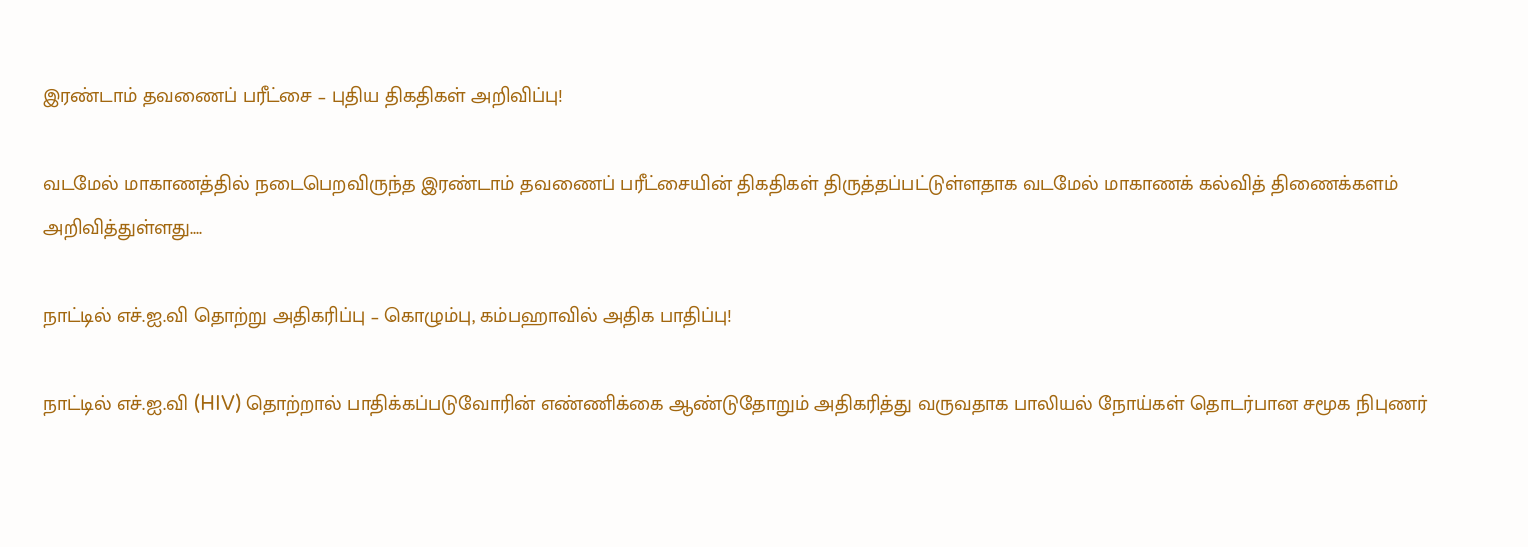இரண்டாம் தவணைப் பரீட்சை – புதிய திகதிகள் அறிவிப்பு!

வடமேல் மாகாணத்தில் நடைபெறவிருந்த இரண்டாம் தவணைப் பரீட்சையின் திகதிகள் திருத்தப்பட்டுள்ளதாக வடமேல் மாகாணக் கல்வித் திணைக்களம் அறிவித்துள்ளது....

நாட்டில் எச்.ஐ.வி தொற்று அதிகரிப்பு – கொழும்பு, கம்பஹாவில் அதிக பாதிப்பு!

நாட்டில் எச்.ஐ.வி (HIV) தொற்றால் பாதிக்கப்படுவோரின் எண்ணிக்கை ஆண்டுதோறும் அதிகரித்து வருவதாக பாலியல் நோய்கள் தொடர்பான சமூக நிபுணர்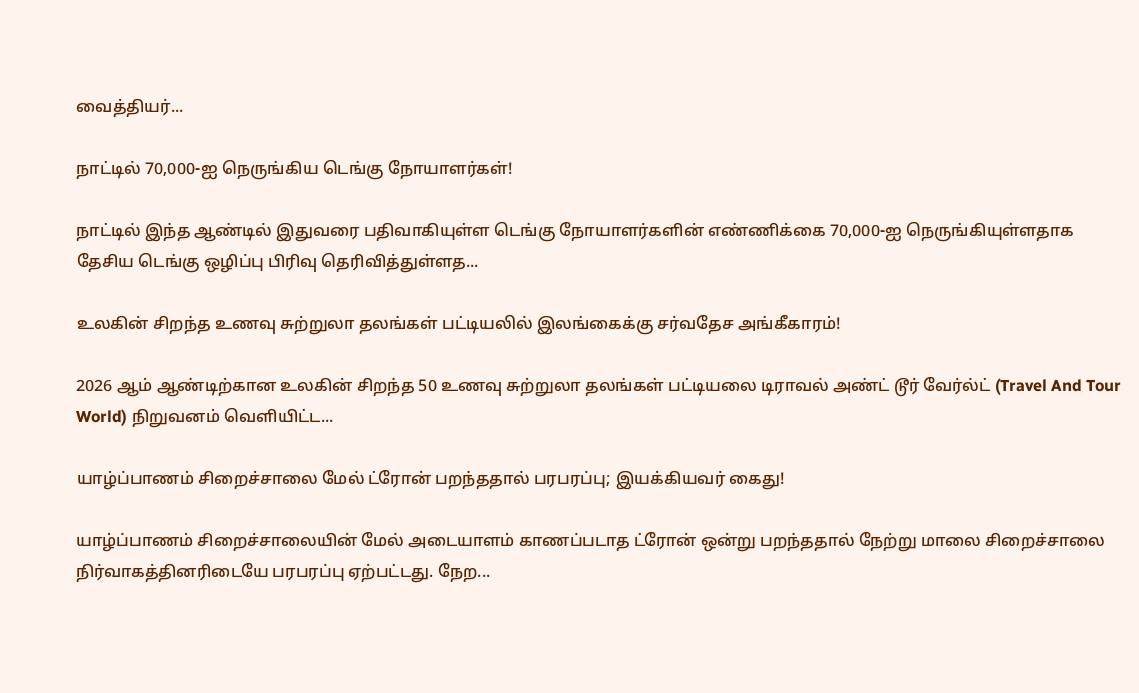வைத்தியர்...

நாட்டில் 70,000-ஐ நெருங்கிய டெங்கு நோயாளர்கள்!

நாட்டில் இந்த ஆண்டில் இதுவரை பதிவாகியுள்ள டெங்கு நோயாளர்களின் எண்ணிக்கை 70,000-ஐ நெருங்கியுள்ளதாக தேசிய டெங்கு ஒழிப்பு பிரிவு தெரிவித்துள்ளத...

உலகின் சிறந்த உணவு சுற்றுலா தலங்கள் பட்டியலில் இலங்கைக்கு சர்வதேச அங்கீகாரம்!

2026 ஆம் ஆண்டிற்கான உலகின் சிறந்த 50 உணவு சுற்றுலா தலங்கள் பட்டியலை டிராவல் அண்ட் டூர் வேர்ல்ட் (Travel And Tour World) நிறுவனம் வெளியிட்ட...

யாழ்ப்பாணம் சிறைச்சாலை மேல் ட்ரோன் பறந்ததால் பரபரப்பு; இயக்கியவர் கைது!

யாழ்ப்பாணம் சிறைச்சாலையின் மேல் அடையாளம் காணப்படாத ட்ரோன் ஒன்று பறந்ததால் நேற்று மாலை சிறைச்சாலை நிர்வாகத்தினரிடையே பரபரப்பு ஏற்பட்டது. நேற...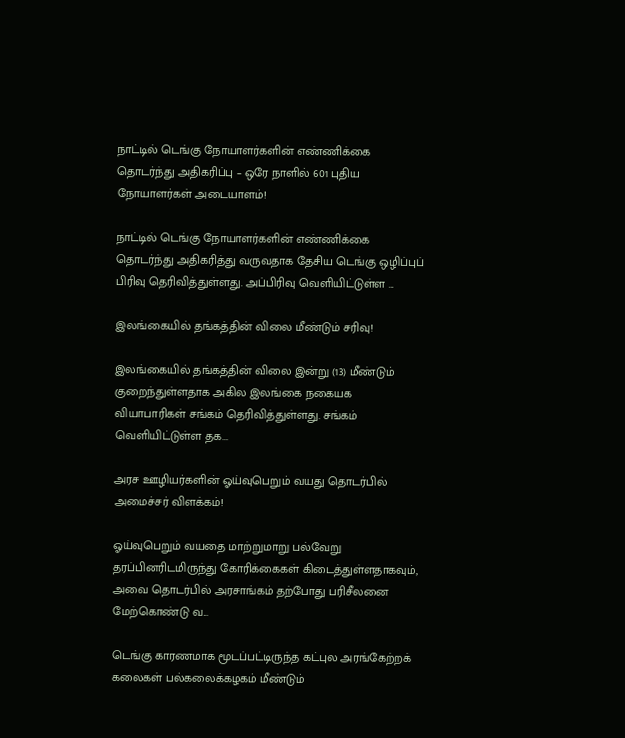நாட்டில் டெங்கு நோயாளர்களின் எண்ணிக்கை தொடர்ந்து அதிகரிப்பு – ஒரே நாளில் 601 புதிய நோயாளர்கள் அடையாளம்!

நாட்டில் டெங்கு நோயாளர்களின் எண்ணிக்கை தொடர்ந்து அதிகரித்து வருவதாக தேசிய டெங்கு ஒழிப்புப் பிரிவு தெரிவித்துள்ளது. அப்பிரிவு வெளியிட்டுள்ள ...

இலங்கையில் தங்கத்தின் விலை மீண்டும் சரிவு!

இலங்கையில் தங்கத்தின் விலை இன்று (13) மீண்டும் குறைந்துள்ளதாக அகில இலங்கை நகையக வியாபாரிகள் சங்கம் தெரிவித்துள்ளது. சங்கம் வெளியிட்டுள்ள தக...

அரச ஊழியர்களின் ஓய்வுபெறும் வயது தொடர்பில் அமைச்சர் விளக்கம்!

ஓய்வுபெறும் வயதை மாற்றுமாறு பல்வேறு தரப்பினரிடமிருந்து கோரிக்கைகள் கிடைத்துள்ளதாகவும், அவை தொடர்பில் அரசாங்கம் தற்போது பரிசீலனை மேற்கொண்டு வ...

டெங்கு காரணமாக மூடப்பட்டிருந்த கட்புல அரங்கேற்றக் கலைகள் பல்கலைக்கழகம் மீண்டும்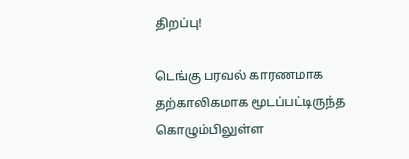திறப்பு!

டெங்கு பரவல் காரணமாக தற்காலிகமாக மூடப்பட்டிருந்த கொழும்பிலுள்ள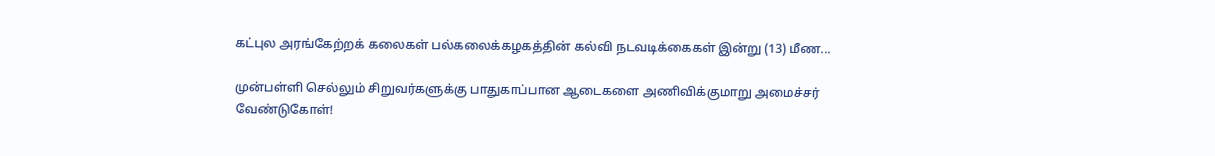கட்புல அரங்கேற்றக் கலைகள் பல்கலைக்கழகத்தின் கல்வி நடவடிக்கைகள் இன்று (13) மீண...

முன்பள்ளி செல்லும் சிறுவர்களுக்கு பாதுகாப்பான ஆடைகளை அணிவிக்குமாறு அமைச்சர் வேண்டுகோள்!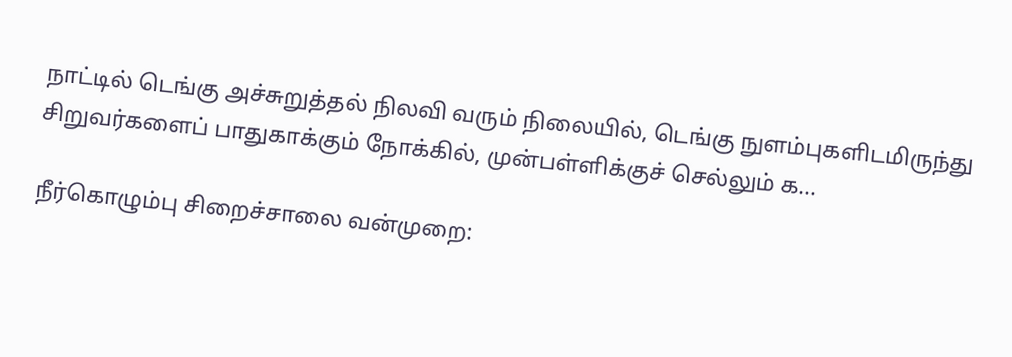நாட்டில் டெங்கு அச்சுறுத்தல் நிலவி வரும் நிலையில், டெங்கு நுளம்புகளிடமிருந்து சிறுவர்களைப் பாதுகாக்கும் நோக்கில், முன்பள்ளிக்குச் செல்லும் க...

நீர்கொழும்பு சிறைச்சாலை வன்முறை: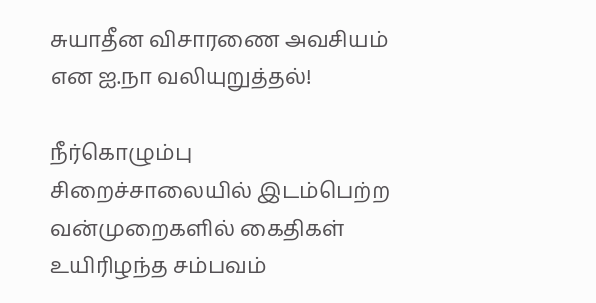சுயாதீன விசாரணை அவசியம் என ஐ.நா வலியுறுத்தல்!

நீர்கொழும்பு சிறைச்சாலையில் இடம்பெற்ற வன்முறைகளில் கைதிகள் உயிரிழந்த சம்பவம்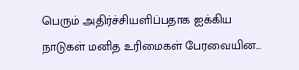பெரும் அதிர்ச்சியளிப்பதாக ஐக்கிய நாடுகள் மனித உரிமைகள் பேரவையின...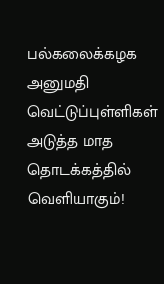பல்கலைக்கழக அனுமதி வெட்டுப்புள்ளிகள் அடுத்த மாத தொடக்கத்தில் வெளியாகும்!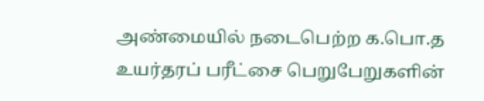அண்மையில் நடைபெற்ற க.பொ.த உயர்தரப் பரீட்சை பெறுபேறுகளின்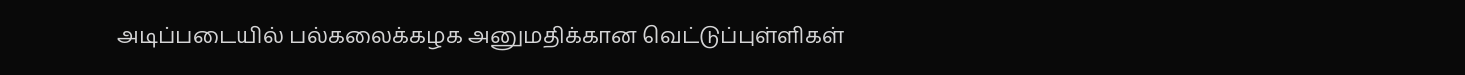அடிப்படையில் பல்கலைக்கழக அனுமதிக்கான வெட்டுப்புள்ளிகள்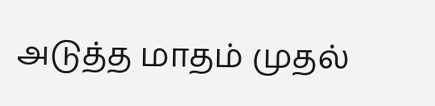அடுத்த மாதம் முதல்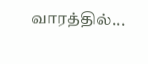வாரத்தில்...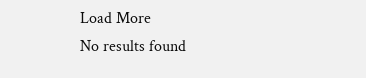Load More
No results found